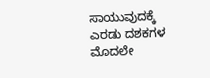ಸಾಯುವುದಕ್ಕೆ ಎರಡು ದಶಕಗಳ ಮೊದಲೇ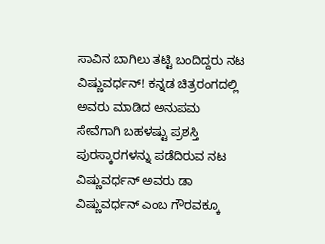ಸಾವಿನ ಬಾಗಿಲು ತಟ್ಟಿ ಬಂದಿದ್ದರು ನಟ ವಿಷ್ಣುವರ್ಧನ್! ಕನ್ನಡ ಚಿತ್ರರಂಗದಲ್ಲಿ ಅವರು ಮಾಡಿದ ಅನುಪಮ ಸೇವೆಗಾಗಿ ಬಹಳಷ್ಟು ಪ್ರಶಸ್ತಿ ಪುರಸ್ಕಾರಗಳನ್ನು ಪಡೆದಿರುವ ನಟ ವಿಷ್ಣುವರ್ಧನ್ ಅವರು ಡಾ ವಿಷ್ಣುವರ್ಧನ್ ಎಂಬ ಗೌರವಕ್ಕೂ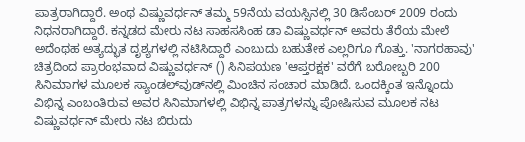ಪಾತ್ರರಾಗಿದ್ದಾರೆ. ಅಂಥ ವಿಷ್ಣುವರ್ಧನ್ ತಮ್ಮ 59ನೆಯ ವಯಸ್ಸಿನಲ್ಲಿ 30 ಡಿಸೆಂಬರ್ 2009 ರಂದು ನಿಧನರಾಗಿದ್ದಾರೆ. ಕನ್ನಡದ ಮೇರು ನಟ ಸಾಹಸಸಿಂಹ ಡಾ ವಿಷ್ಣುವರ್ಧನ್ ಅವರು ತೆರೆಯ ಮೇಲೆ ಅದೆಂಥಹ ಅತ್ಯದ್ಭುತ ದೃಶ್ಯಗಳಲ್ಲಿ ನಟಿಸಿದ್ದಾರೆ ಎಂಬುದು ಬಹುತೇಕ ಎಲ್ಲರಿಗೂ ಗೊತ್ತು. 'ನಾಗರಹಾವು' ಚಿತ್ರದಿಂದ ಪ್ರಾರಂಭವಾದ ವಿಷ್ಣುವರ್ಧನ್ () ಸಿನಿಪಯಣ 'ಆಪ್ತರಕ್ಷಕ' ವರೆಗೆ ಬರೋಬ್ಬರಿ 200 ಸಿನಿಮಾಗಳ ಮೂಲಕ ಸ್ಯಾಂಡಲ್‌ವುಡ್‌ನಲ್ಲಿ ಮಿಂಚಿನ ಸಂಚಾರ ಮಾಡಿದೆ. ಒಂದಕ್ಕಿಂತ ಇನ್ನೊಂದು ವಿಭಿನ್ನ ಎಂಬಂತಿರುವ ಅವರ ಸಿನಿಮಾಗಳಲ್ಲಿ ವಿಭಿನ್ನ ಪಾತ್ರಗಳನ್ನು ಪೋಷಿಸುವ ಮೂಲಕ ನಟ ವಿಷ್ಣುವರ್ಧನ್ ಮೇರು ನಟ ಬಿರುದು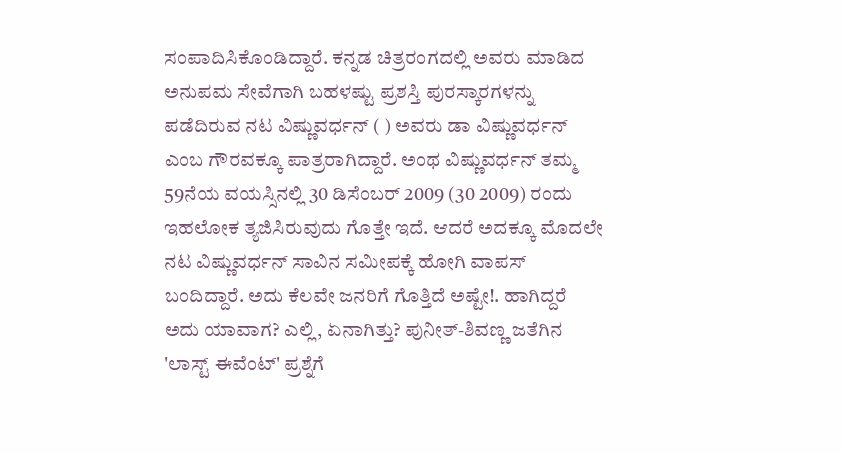ಸಂಪಾದಿಸಿಕೊಂಡಿದ್ದಾರೆ. ಕನ್ನಡ ಚಿತ್ರರಂಗದಲ್ಲಿ ಅವರು ಮಾಡಿದ ಅನುಪಮ ಸೇವೆಗಾಗಿ ಬಹಳಷ್ಟು ಪ್ರಶಸ್ತಿ ಪುರಸ್ಕಾರಗಳನ್ನು ಪಡೆದಿರುವ ನಟ ವಿಷ್ಣುವರ್ಧನ್ ( ) ಅವರು ಡಾ ವಿಷ್ಣುವರ್ಧನ್ ಎಂಬ ಗೌರವಕ್ಕೂ ಪಾತ್ರರಾಗಿದ್ದಾರೆ. ಅಂಥ ವಿಷ್ಣುವರ್ಧನ್ ತಮ್ಮ 59ನೆಯ ವಯಸ್ಸಿನಲ್ಲಿ 30 ಡಿಸೆಂಬರ್ 2009 (30 2009) ರಂದು ಇಹಲೋಕ ತ್ಯಜಿಸಿರುವುದು ಗೊತ್ತೇ ಇದೆ. ಆದರೆ ಅದಕ್ಕೂ ಮೊದಲೇ ನಟ ವಿಷ್ಣುವರ್ಧನ್ ಸಾವಿನ ಸಮೀಪಕ್ಕೆ ಹೋಗಿ ವಾಪಸ್ ಬಂದಿದ್ದಾರೆ. ಅದು ಕೆಲವೇ ಜನರಿಗೆ ಗೊತ್ತಿದೆ ಅಷ್ಟೇ!. ಹಾಗಿದ್ದರೆ ಅದು ಯಾವಾಗ? ಎಲ್ಲಿ, ಏನಾಗಿತ್ತು? ಪುನೀತ್-ಶಿವಣ್ಣ ಜತೆಗಿನ 'ಲಾಸ್ಟ್‌ ಈವೆಂಟ್' ಪ್ರಶ್ನೆಗೆ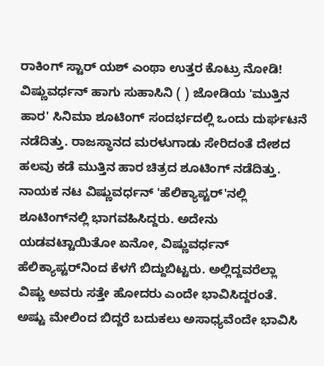ರಾಕಿಂಗ್ ಸ್ಟಾರ್ ಯಶ್ ಎಂಥಾ ಉತ್ತರ ಕೊಟ್ರು ನೋಡಿ! ವಿಷ್ಣುವರ್ಧನ್ ಹಾಗು ಸುಹಾಸಿನಿ ( ) ಜೋಡಿಯ 'ಮುತ್ತಿನ ಹಾರ' ಸಿನಿಮಾ ಶೂಟಿಂಗ್ ಸಂದರ್ಭದಲ್ಲಿ ಒಂದು ದುರ್ಘಟನೆ ನಡೆದಿತ್ತು. ರಾಜಸ್ಥಾನದ ಮರಳುಗಾಡು ಸೇರಿದಂತೆ ದೇಶದ ಹಲವು ಕಡೆ ಮುತ್ತಿನ ಹಾರ ಚಿತ್ರದ ಶೂಟಿಂಗ್ ನಡೆದಿತ್ತು. ನಾಯಕ ನಟ ವಿಷ್ಣುವರ್ಧನ್ 'ಹೆಲಿಕ್ಯಾಪ್ಟರ್‌'ನಲ್ಲಿ ಶೂಟಿಂಗ್‌ನಲ್ಲಿ ಭಾಗವಹಿಸಿದ್ದರು. ಅದೇನು ಯಡವಟ್ಟಾಯಿತೋ ಏನೋ, ವಿಷ್ಣುವರ್ಧನ್ ಹೆಲಿಕ್ಯಾಪ್ಟರ್‌ನಿಂದ ಕೆಳಗೆ ಬಿದ್ದುಬಿಟ್ಟರು. ಅಲ್ಲಿದ್ದವರೆಲ್ಲಾ ವಿಷ್ಣು ಅವರು ಸತ್ತೇ ಹೋದರು ಎಂದೇ ಭಾವಿಸಿದ್ದರಂತೆ. ಅಷ್ಟು ಮೇಲಿಂದ ಬಿದ್ದರೆ ಬದುಕಲು ಅಸಾಧ್ಯವೆಂದೇ ಭಾವಿಸಿ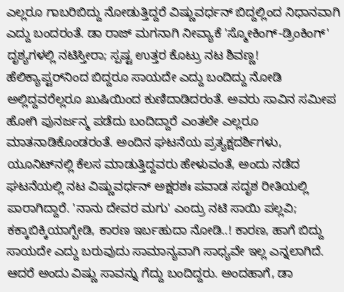ಎಲ್ಲರೂ ಗಾಬರಿಬಿದ್ದು ನೋಡುತ್ತಿದ್ದರೆ ವಿಷ್ಣುವರ್ಧನ್ ಬಿದ್ದಲ್ಲಿಂದ ನಿಧಾನವಾಗಿ ಎದ್ದು ಬಂದರಂತೆ. ಡಾ ರಾಜ್‌ ಮಗನಾಗಿ ನೀವ್ಯಾಕೆ 'ಸ್ಮೋಕಿಂಗ್-ಡ್ರಿಂಕಿಂಗ್' ದೃಶ್ಯಗಳಲ್ಲಿ ನಟಿಸ್ತೀರಾ; ಸ್ಪಷ್ಟ ಉತ್ತರ ಕೊಟ್ರು ನಟ ಶಿವಣ್ಣ! ಹೆಲಿಕ್ಯಾಪ್ಟರ್‌ನಿಂದ ಬಿದ್ದರೂ ಸಾಯದೇ ಎದ್ದು ಬಂದಿದ್ದು ನೋಡಿ ಅಲ್ಲಿದ್ದವರೆಲ್ಲರೂ ಖುಷಿಯಿಂದ ಕುಣಿದಾಡಿದರಂತೆ. ಅವರು ಸಾವಿನ ಸಮೀಪ ಹೋಗಿ ಪುನರ್ಜನ್ಮ ಪಡೆದು ಬಂದಿದ್ದಾರೆ ಎಂತಲೇ ಎಲ್ಲರೂ ಮಾತನಾಡಿಕೊಂಡರಂತೆ. ಅಂದಿನ ಘಟನೆಯ ಪ್ರತ್ಯಕ್ಷದರ್ಶಿಗಳು, ಯೂನಿಟ್‌ನಲ್ಲಿ ಕೆಲಸ ಮಾಡುತ್ತಿದ್ದವರು ಹೇಳುವಂತೆ, ಅಂದು ನಡೆದ ಘಟನೆಯಲ್ಲಿ ನಟ ವಿಷ್ಣುವರ್ಧನ್ ಅಕ್ಷರಶಃ ಪವಾಡ ಸದೃಶ ರೀತಿಯಲ್ಲಿ ಪಾರಾಗಿದ್ದಾರೆ. 'ನಾನು ದೇವರ ಮಗು' ಎಂದ್ರು ನಟಿ ಸಾಯಿ ಪಲ್ಲವಿ; ಕಕ್ಕಾಬಿಕ್ಕಿಯಾಗ್ಬೇಡಿ, ಕಾರಣ ಇರ್ಬಹುದಾ ನೋಡಿ..! ಕಾರಣ, ಹಾಗೆ ಬಿದ್ದು ಸಾಯದೇ ಎದ್ದು ಬರುವುದು ಸಾಮಾನ್ಯವಾಗಿ ಸಾಧ್ಯವೇ ಇಲ್ಲ ಎನ್ನಲಾಗಿದೆ. ಆದರೆ ಅಂದು ವಿಷ್ಣು ಸಾವನ್ನು ಗೆದ್ದು ಬಂದಿದ್ದರು. ಅಂದಹಾಗೆ, ಡಾ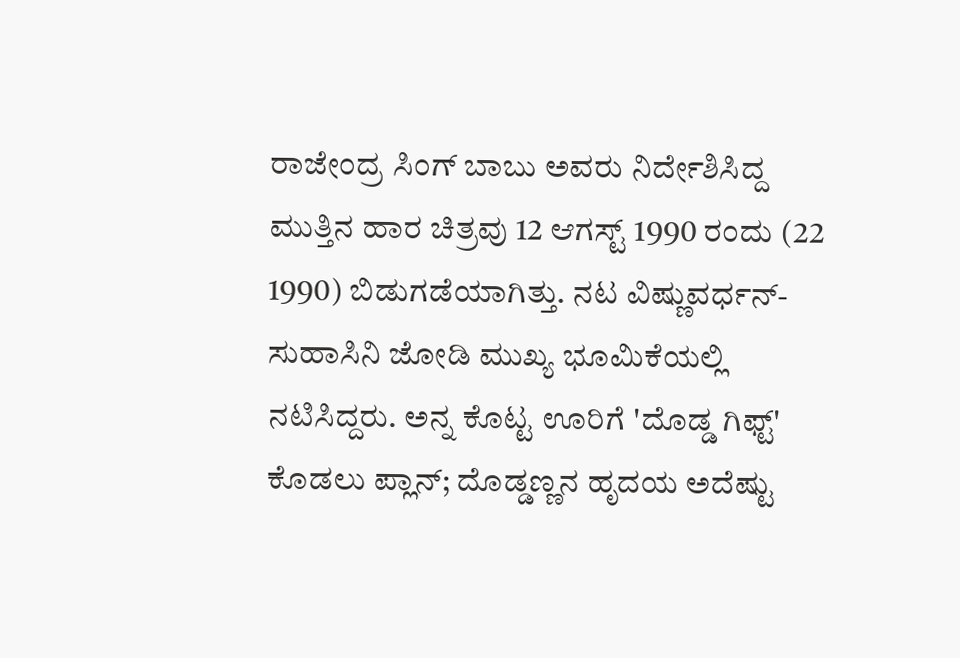ರಾಜೇಂದ್ರ ಸಿಂಗ್ ಬಾಬು ಅವರು ನಿರ್ದೇಶಿಸಿದ್ದ ಮುತ್ತಿನ ಹಾರ ಚಿತ್ರವು 12 ಆಗಸ್ಟ್ 1990 ರಂದು (22 1990) ಬಿಡುಗಡೆಯಾಗಿತ್ತು. ನಟ ವಿಷ್ಣುವರ್ಧನ್-ಸುಹಾಸಿನಿ ಜೋಡಿ ಮುಖ್ಯ ಭೂಮಿಕೆಯಲ್ಲಿ ನಟಿಸಿದ್ದರು. ಅನ್ನ ಕೊಟ್ಟ ಊರಿಗೆ 'ದೊಡ್ಡ ಗಿಫ್ಟ್' ಕೊಡಲು ಪ್ಲಾನ್; ದೊಡ್ಡಣ್ಣನ ಹೃದಯ ಅದೆಷ್ಟು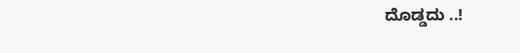ದೊಡ್ಡದು ..!